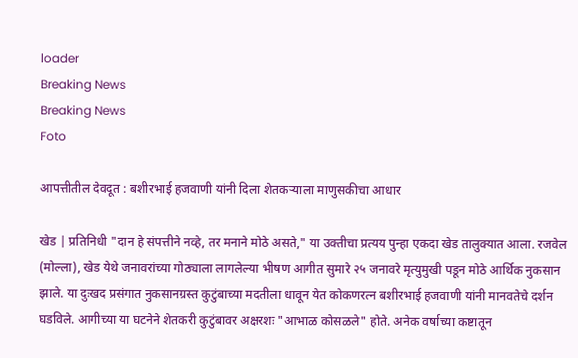loader
Breaking News
Breaking News
Foto

आपत्तीतील देवदूत : बशीरभाई हजवाणी यांनी दिला शेतकऱ्याला माणुसकीचा आधार

खेड | प्रतिनिधी "दान हे संपत्तीने नव्हे, तर मनाने मोठे असते," या उक्तीचा प्रत्यय पुन्हा एकदा खेड तालुक्यात आला. रजवेल (मोल्ला), खेड येथे जनावरांच्या गोठ्याला लागलेल्या भीषण आगीत सुमारे २५ जनावरे मृत्युमुखी पडून मोठे आर्थिक नुकसान झाले. या दुःखद प्रसंगात नुकसानग्रस्त कुटुंबाच्या मदतीला धावून येत कोकणरत्न बशीरभाई हजवाणी यांनी मानवतेचे दर्शन घडविले. आगीच्या या घटनेने शेतकरी कुटुंबावर अक्षरशः "आभाळ कोसळले" होते. अनेक वर्षाच्या कष्टातून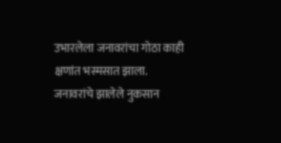उभारलेला जनावरांचा गोठा काही क्षणांत भस्मसात झाला. जनावरांचे झालेले नुकसान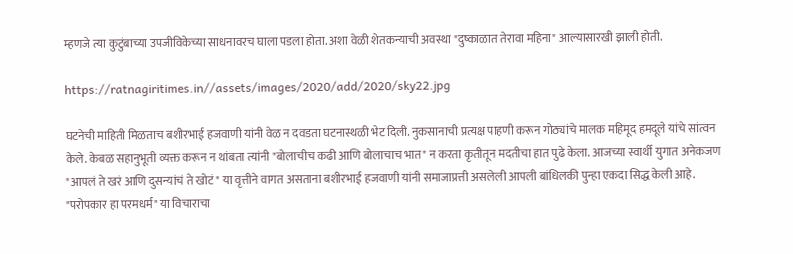म्हणजे त्या कुटुंबाच्या उपजीविकेच्या साधनावरच घाला पडला होता. अशा वेळी शेतकन्याची अवस्था "दुष्काळात तेरावा महिना" आल्यासारखी झाली होती.

https://ratnagiritimes.in//assets/images/2020/add/2020/sky22.jpg

घटनेची माहिती मिळताच बशीरभाई हजवाणी यांनी वेळ न दवडता घटनास्थळी भेट दिली. नुकसानाची प्रत्यक्ष पाहणी करून गोठ्यांचे मालक महिमूद हमदूले यांचे सांत्वन केले. केबळ सहानुभूती व्यक्त करून न थांबता त्यांनी "बोलाचीच कढी आणि बोलाचाच भात" न करता कृतीतून मदतीचा हात पुढे केला. आजच्या स्वार्थी युगात अनेकजण "आपलं ते खरं आणि दुसन्यांचं ते खोटं" या वृत्तीने वागत असताना बशीरभाई हजवाणी यांनी समाजाप्रत्ती असलेली आपली बांधिलकी पुन्हा एकदा सिद्ध केली आहे. "परोपकार हा परमधर्म" या विचाराचा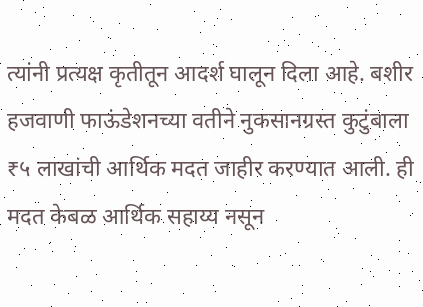त्यांनी प्रत्यक्ष कृतीतून आदर्श घालून दिला आहे. बशीर हजवाणी फाऊंडेशनच्या वतीने नुकसानग्रस्त कुटुंबाला ₹५ लाखांची आर्थिक मदत जाहीर करण्यात आली. ही मदत केबळ आर्थिक सहाय्य नसून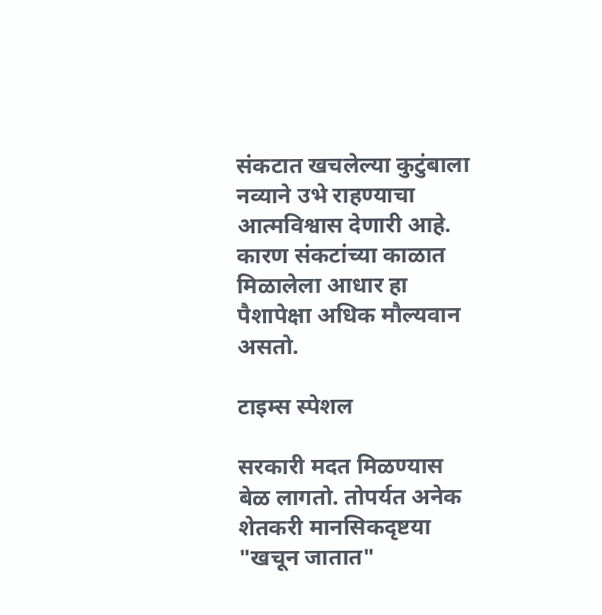संकटात खचलेल्या कुटुंबाला नव्याने उभे राहण्याचा आत्मविश्वास देणारी आहे. कारण संकटांच्या काळात मिळालेला आधार हा पैशापेक्षा अधिक मौल्यवान असतो.

टाइम्स स्पेशल

सरकारी मदत मिळण्यास बेळ लागतो. तोपर्यत अनेक शेतकरी मानसिकदृष्टया "खचून जातात"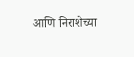आणि निराशेच्या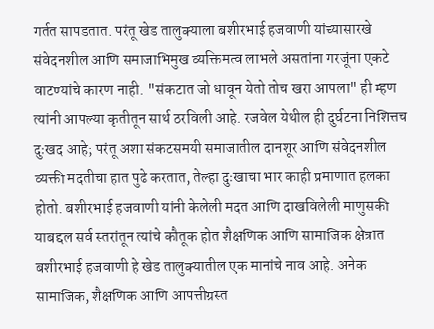गर्तत सापडतात. परंतू खेड तालुक्याला बशीरभाई हजवाणी यांच्यासारखे संवेदनशील आणि समाजाभिमुख व्यक्तिमत्व लाभले असतांना गरजूंना एकटे वाटण्यांचे कारण नाही. "संकटात जो धावून येतो तोच खरा आपला" ही म्हण त्यांनी आपल्या कृतीतून सार्थ ठरविली आहे. रजवेल येथील ही दुर्घटना निशित्तच दुःखद आहे; परंतू अशा संकटसमयी समाजातील दानशूर आणि संवेदनशील व्यक्ती मदतीचा हात पुढे करतात, तेल्हा दुःखाचा भार काही प्रमाणात हलका होतो. बशीरभाई हजवाणी यांनी केलेली मदत आणि दाखविलेली माणुसकी याबद्दल सर्व स्तरांतून त्यांचे कौतूक होत शैक्षणिक आणि सामाजिक क्षेत्रात बशीरभाई हजवाणी हे खेड तालुक्यातील एक मानांचे नाव आहे. अनेक सामाजिक, शैक्षणिक आणि आपत्तीग्रस्त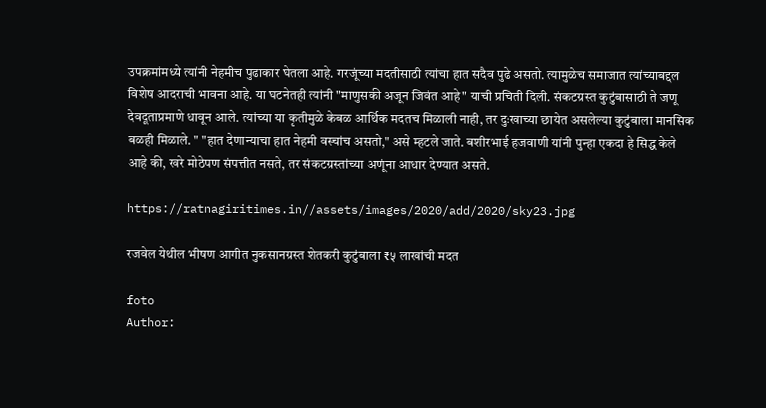उपक्रमांमध्ये त्यांनी नेहमीच पुढाकार घेतला आहे. गरजूंच्या मदतीसाठी त्यांचा हात सदैव पुढे असतो. त्यामुळेच समाजात त्यांच्याबद्दल विशेष आदराची भावना आहे. या घटनेतही त्यांनी "माणुसकी अजून जिवंत आहे" याची प्रचिती दिली. संकटग्रस्त कुटुंबासाठी ते जणू देवदूताप्रमाणे धावून आले. त्यांच्या या कृतीमुळे केबळ आर्थिक मदतच मिळाली नाही, तर दुःखाच्या छायेत असलेल्या कुटुंबाला मानसिक बळही मिळाले. " "हात देणान्याचा हात नेहमी वस्चांच असतो," असे म्हटले जाते. बशीरभाई हजवाणी यांनी पुन्हा एकदा हे सिद्ध केले आहे की, खरे मोठेपण संपत्तीत नसते, तर संकटग्रस्तांच्या अणूंना आधार देण्यात असते.

https://ratnagiritimes.in//assets/images/2020/add/2020/sky23.jpg

रजवेल येथील भीषण आगीत नुकसानग्रस्त शेतकरी कुटुंबाला ₹५ लाखांची मदत

foto
Author: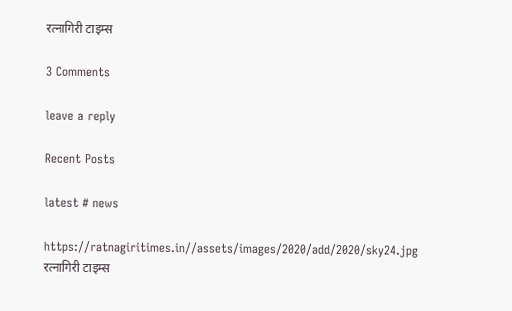रत्नागिरी टाइम्स

3 Comments

leave a reply

Recent Posts

latest # news

https://ratnagiritimes.in//assets/images/2020/add/2020/sky24.jpg
रत्नागिरी टाइम्स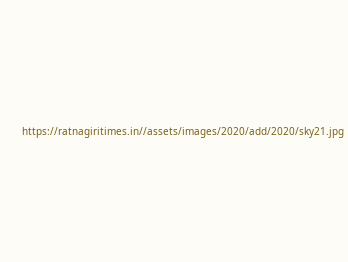https://ratnagiritimes.in//assets/images/2020/add/2020/sky21.jpg